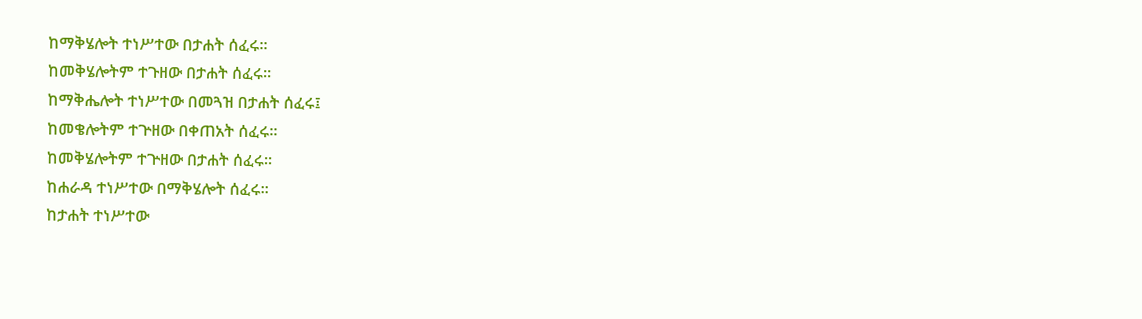ከማቅሄሎት ተነሥተው በታሐት ሰፈሩ።
ከመቅሄሎትም ተጉዘው በታሐት ሰፈሩ።
ከማቅሔሎት ተነሥተው በመጓዝ በታሐት ሰፈሩ፤
ከመቄሎትም ተጕዘው በቀጠአት ሰፈሩ።
ከመቅሄሎትም ተጕዘው በታሐት ሰፈሩ።
ከሐራዳ ተነሥተው በማቅሄሎት ሰፈሩ።
ከታሐት ተነሥተው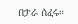በታራ ሰፈሩ።